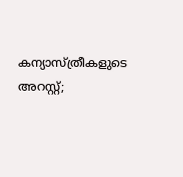കന്യാസ്ത്രീകളുടെ അറസ്റ്റ്;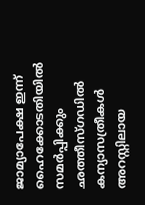ജാമ്യാപേക്ഷ ഇന്ന് ഹൈക്കോടതിയിൽ സമർപ്പിക്കും
ഛത്തീസ്ഗഡിൽ കന്യാസത്രീകൾ അറസ്റ്റിലായ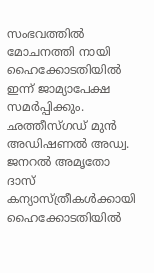സംഭവത്തിൽ മോചനത്തി നായി ഹൈക്കോടതിയിൽ ഇന്ന് ജാമ്യാപേക്ഷ സമർപ്പിക്കും. ഛത്തീസ്ഗഡ് മുൻ അഡിഷണൽ അഡ്വ. ജനറൽ അമൃതോ ദാസ് കന്യാസ്ത്രീകൾക്കായി ഹൈക്കോടതിയിൽ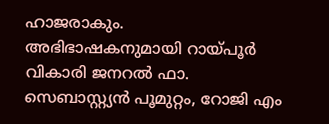ഹാജരാകും. അഭിഭാഷകനുമായി റായ്പൂർ വികാരി ജനറൽ ഫാ. സെബാസ്റ്റ്യൻ പൂമുറ്റം, റോജി എം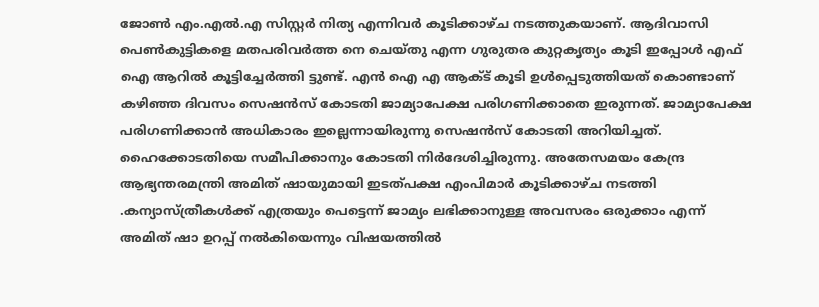ജോൺ എം.എൽ.എ സിസ്റ്റർ നിത്യ എന്നിവർ കൂടിക്കാഴ്ച നടത്തുകയാണ്. ആദിവാസി പെൺകുട്ടികളെ മതപരിവർത്ത നെ ചെയ്തു എന്ന ഗുരുതര കുറ്റകൃത്യം കൂടി ഇപ്പോൾ എഫ് ഐ ആറിൽ കൂട്ടിച്ചേർത്തി ട്ടുണ്ട്. എൻ ഐ എ ആക്ട് കൂടി ഉൾപ്പെടുത്തിയത് കൊണ്ടാണ് കഴിഞ്ഞ ദിവസം സെഷൻസ് കോടതി ജാമ്യാപേക്ഷ പരിഗണിക്കാതെ ഇരുന്നത്. ജാമ്യാപേക്ഷ പരിഗണിക്കാൻ അധികാരം ഇല്ലെന്നായിരുന്നു സെഷൻസ് കോടതി അറിയിച്ചത്. ഹൈക്കോടതിയെ സമീപിക്കാനും കോടതി നിർദേശിച്ചിരുന്നു. അതേസമയം കേന്ദ്ര ആഭ്യന്തരമന്ത്രി അമിത് ഷായുമായി ഇടത്പക്ഷ എംപിമാർ കൂടിക്കാഴ്ച നടത്തി .കന്യാസ്ത്രീകൾക്ക് എത്രയും പെട്ടെന്ന് ജാമ്യം ലഭിക്കാനുള്ള അവസരം ഒരുക്കാം എന്ന് അമിത് ഷാ ഉറപ്പ് നൽകിയെന്നും വിഷയത്തിൽ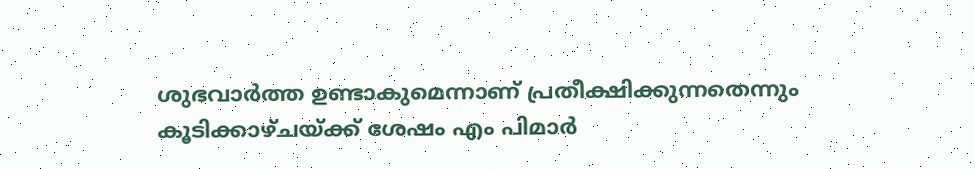ശുഭവാർത്ത ഉണ്ടാകുമെന്നാണ് പ്രതീക്ഷിക്കുന്നതെന്നും കൂടിക്കാഴ്ചയ്ക്ക് ശേഷം എം പിമാർ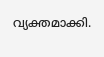വ്യക്തമാക്കി.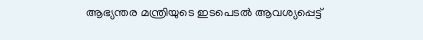ആഭ്യന്തര മന്ത്രിയുടെ ഇടപെടൽ ആവശ്യപ്പെട്ട്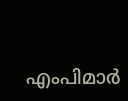എംപിമാർ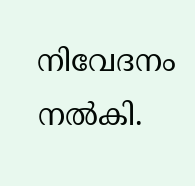നിവേദനം നൽകി.